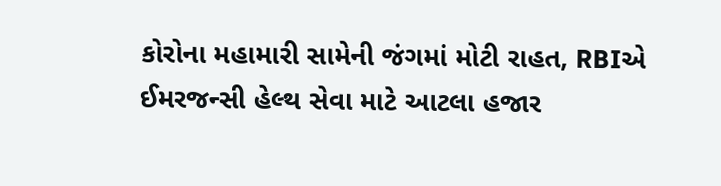કોરોના મહામારી સામેની જંગમાં મોટી રાહત, RBIએ ઈમરજન્સી હેલ્થ સેવા માટે આટલા હજાર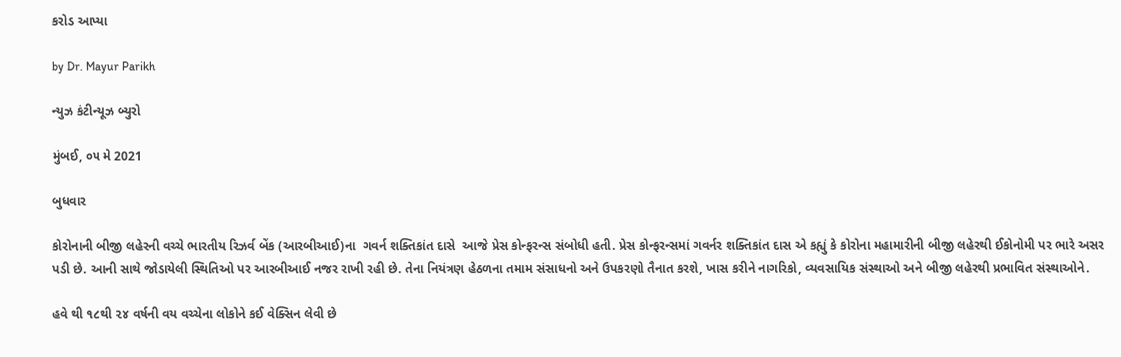કરોડ આપ્યા

by Dr. Mayur Parikh

ન્યુઝ કંટીન્યૂઝ બ્યુરો

મુંબઈ, ૦૫ મે 2021

બુધવાર

કોરોનાની બીજી લહેરની વચ્ચે ભારતીય રિઝર્વ બેંક (આરબીઆઈ)ના  ગવર્ન શક્તિકાંત દાસે  આજે પ્રેસ કોન્ફરન્સ સંબોધી હતી. પ્રેસ કોન્ફરન્સમાં ગવર્નર શક્તિકાંત દાસ એ કહ્યું કે કોરોના મહામારીની બીજી લહેરથી ઈકોનોમી પર ભારે અસર પડી છે. આની સાથે જોડાયેલી સ્થિતિઓ પર આરબીઆઈ નજર રાખી રહી છે. તેના નિયંત્રણ હેઠળના તમામ સંસાધનો અને ઉપકરણો તૈનાત કરશે, ખાસ કરીને નાગરિકો, વ્યવસાયિક સંસ્થાઓ અને બીજી લહેરથી પ્રભાવિત સંસ્થાઓને.

હવે થી ૧૮થી ૨૪ વર્ષની વય વચ્ચેના લોકોને કઈ વેક્સિન લેવી છે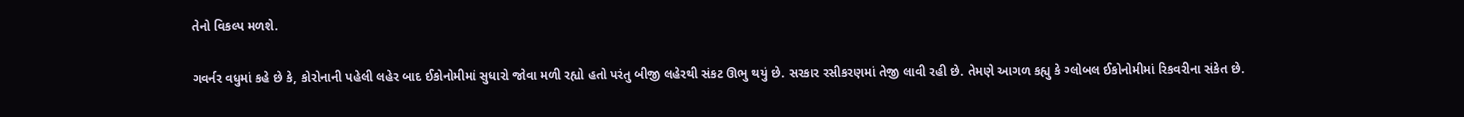તેનો વિકલ્પ મળશે.

ગવર્નર વધુમાં કહે છે કે, કોરોનાની પહેલી લહેર બાદ ઈકોનોમીમાં સુધારો જોવા મળી રહ્યો હતો પરંતુ બીજી લહેરથી સંકટ ઊભુ થયું છે. સરકાર રસીકરણમાં તેજી લાવી રહી છે. તેમણે આગળ કહ્યુ કે ગ્લોબલ ઈકોનોમીમાં રિકવરીના સંકેત છે.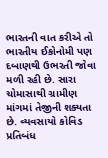ભારતની વાત કરીએ તો ભારતીય ઈકોનોમી પણ દબાણથી ઉભરતી જોવા મળી રહી છે. સારા ચોમાસાથી ગ્રામીણ માંગમાં તેજીની શક્યતા છે. વ્યવસાયો કોવિડ પ્રતિબંધ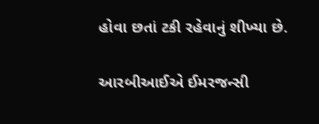હોવા છતાં ટકી રહેવાનું શીખ્યા છે.

આરબીઆઈએ ઈમરજન્સી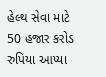હેલ્થ સેવા માટે 50 હજાર કરોડ રુપિયા આપ્યા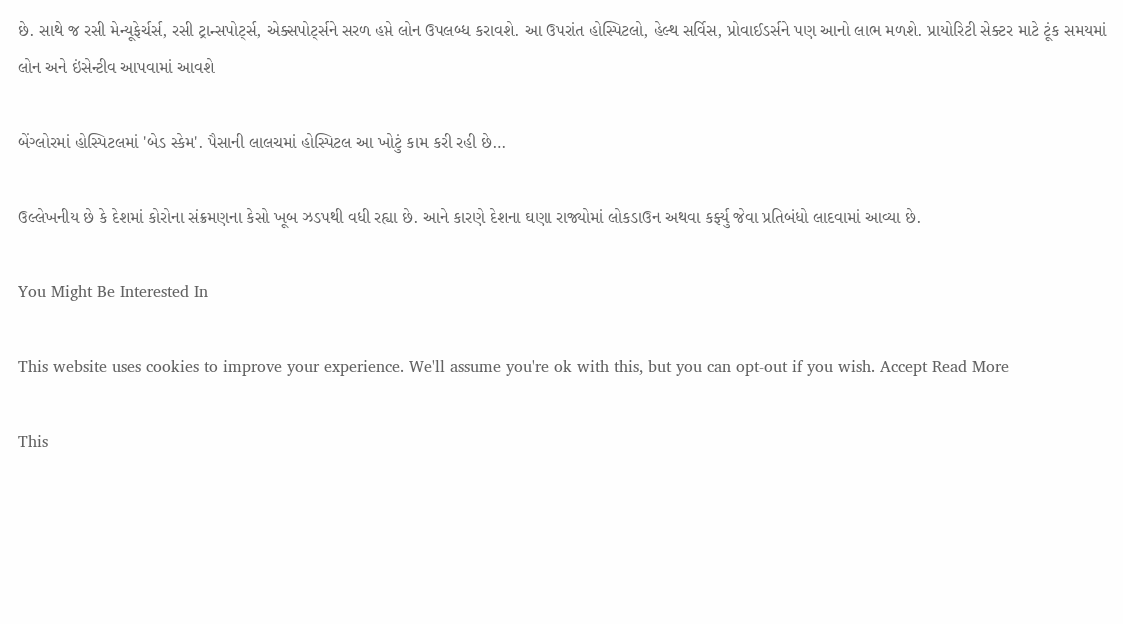છે. સાથે જ રસી મેન્યૂફેર્ચર્સ, રસી ટ્રાન્સપોર્ટ્સ, એક્સપોર્ટ્સને સરળ હપ્તે લોન ઉપલબ્ધ કરાવશે. આ ઉપરાંત હોસ્પિટલો, હેલ્થ સર્વિસ, પ્રોવાઈડર્સને પણ આનો લાભ મળશે. પ્રાયોરિટી સેક્ટર માટે ટૂંક સમયમાં લોન અને ઇંસેન્ટીવ આપવામાં આવશે

બેંગ્લોરમાં હોસ્પિટલમાં 'બેડ સ્કેમ'. પૈસાની લાલચમાં હોસ્પિટલ આ ખોટું કામ કરી રહી છે…

ઉલ્લેખનીય છે કે દેશમાં કોરોના સંક્રમણના કેસો ખૂબ ઝડપથી વધી રહ્યા છે. આને કારણે દેશના ઘણા રાજ્યોમાં લોકડાઉન અથવા કર્ફ્યુ જેવા પ્રતિબંધો લાદવામાં આવ્યા છે.

You Might Be Interested In

This website uses cookies to improve your experience. We'll assume you're ok with this, but you can opt-out if you wish. Accept Read More

This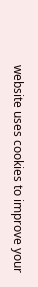website uses cookies to improve your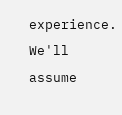experience. We'll assume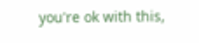you're ok with this,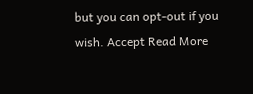but you can opt-out if you wish. Accept Read More